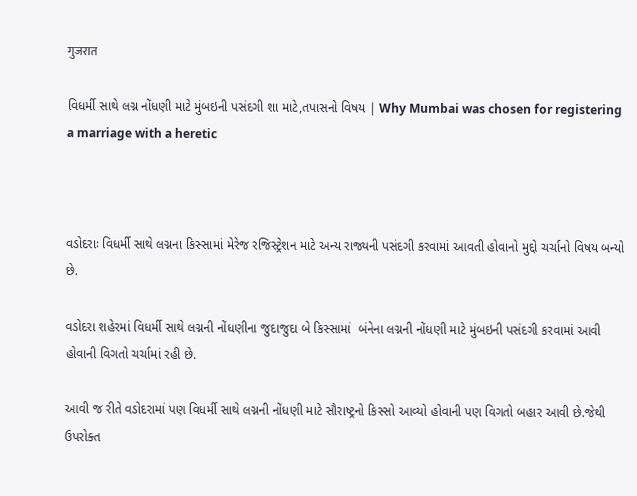गुजरात

વિધર્મી સાથે લગ્ન નોંધણી માટે મુંબઇની પસંદગી શા માટે,તપાસનો વિષય | Why Mumbai was chosen for registering a marriage with a heretic



વડોદરાઃ વિધર્મી સાથે લગ્નના કિસ્સામાં મેરેજ રજિસ્ટ્રેશન માટે અન્ય રાજ્યની પસંદગી કરવામાં આવતી હોવાનો મુદ્દો ચર્ચાનો વિષય બન્યો છે.

વડોદરા શહેરમાં વિધર્મી સાથે લગ્નની નોંધણીના જુદાજુદા બે કિસ્સામાં  બંનેના લગ્નની નોંધણી માટે મુંબઇની પસંદગી કરવામાં આવી હોવાની વિગતો ચર્ચામાં રહી છે.

આવી જ રીતે વડોદરામાં પણ વિધર્મી સાથે લગ્નની નોંધણી માટે સૌરાષ્ટ્રનો કિસ્સો આવ્યો હોવાની પણ વિગતો બહાર આવી છે.જેથી ઉપરોક્ત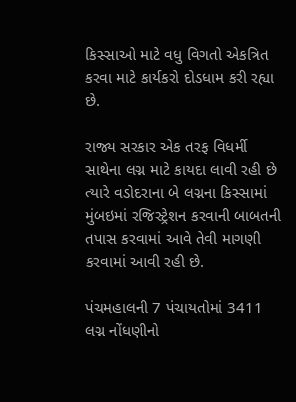કિસ્સાઓ માટે વધુ વિગતો એકત્રિત કરવા માટે કાર્યકરો દોડધામ કરી રહ્યા છે.

રાજ્ય સરકાર એક તરફ વિધર્મી સાથેના લગ્ન માટે કાયદા લાવી રહી છે ત્યારે વડોદરાના બે લગ્નના કિસ્સામાં મુંબઇમાં રજિસ્ટ્રેશન કરવાની બાબતની તપાસ કરવામાં આવે તેવી માગણી કરવામાં આવી રહી છે.

પંચમહાલની 7 પંચાયતોમાં 3411 લગ્ન નોંધણીનો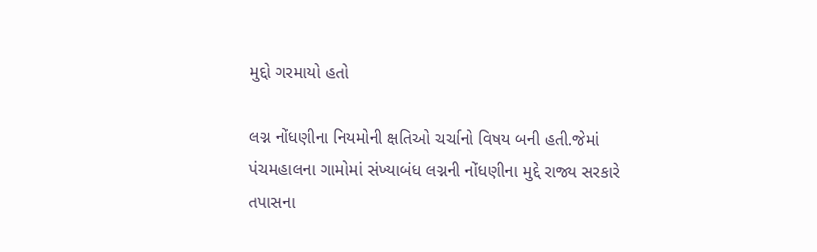મુદ્દો ગરમાયો હતો

લગ્ન નોંધણીના નિયમોની ક્ષતિઓ ચર્ચાનો વિષય બની હતી.જેમાં પંચમહાલના ગામોમાં સંખ્યાબંધ લગ્નની નોંધણીના મુદ્દે રાજ્ય સરકારે તપાસના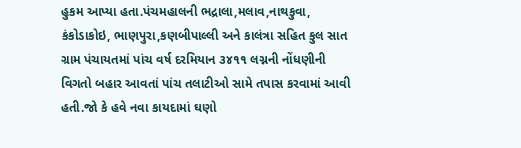હુકમ આપ્યા હતા.પંચમહાલની ભદ્રાલા,મલાવ,નાથકુવા, કંકોડાકોઇ, ભાણપુરા,કણબીપાલ્લી અને કાલંત્રા સહિત કુલ સાત ગ્રામ પંચાયતમાં પાંચ વર્ષ દરમિયાન ૩૪૧૧ લગ્નની નોંધણીની વિગતો બહાર આવતાં પાંચ તલાટીઓ સામે તપાસ કરવામાં આવી હતી.જો કે હવે નવા કાયદામાં ઘણો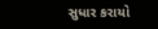સુધાર કરાયો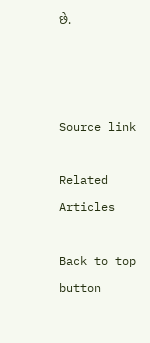છે.



Source link

Related Articles

Back to top button